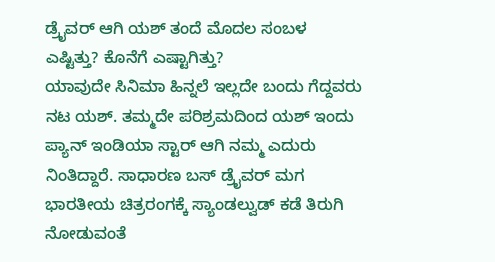ಡ್ರೈವರ್ ಆಗಿ ಯಶ್ ತಂದೆ ಮೊದಲ ಸಂಬಳ ಎಷ್ಟಿತ್ತು? ಕೊನೆಗೆ ಎಷ್ಟಾಗಿತ್ತು?
ಯಾವುದೇ ಸಿನಿಮಾ ಹಿನ್ನಲೆ ಇಲ್ಲದೇ ಬಂದು ಗೆದ್ದವರು ನಟ ಯಶ್. ತಮ್ಮದೇ ಪರಿಶ್ರಮದಿಂದ ಯಶ್ ಇಂದು ಪ್ಯಾನ್ ಇಂಡಿಯಾ ಸ್ಟಾರ್ ಆಗಿ ನಮ್ಮ ಎದುರು ನಿಂತಿದ್ದಾರೆ. ಸಾಧಾರಣ ಬಸ್ ಡ್ರೈವರ್ ಮಗ ಭಾರತೀಯ ಚಿತ್ರರಂಗಕ್ಕೆ ಸ್ಯಾಂಡಲ್ವುಡ್ ಕಡೆ ತಿರುಗಿ ನೋಡುವಂತೆ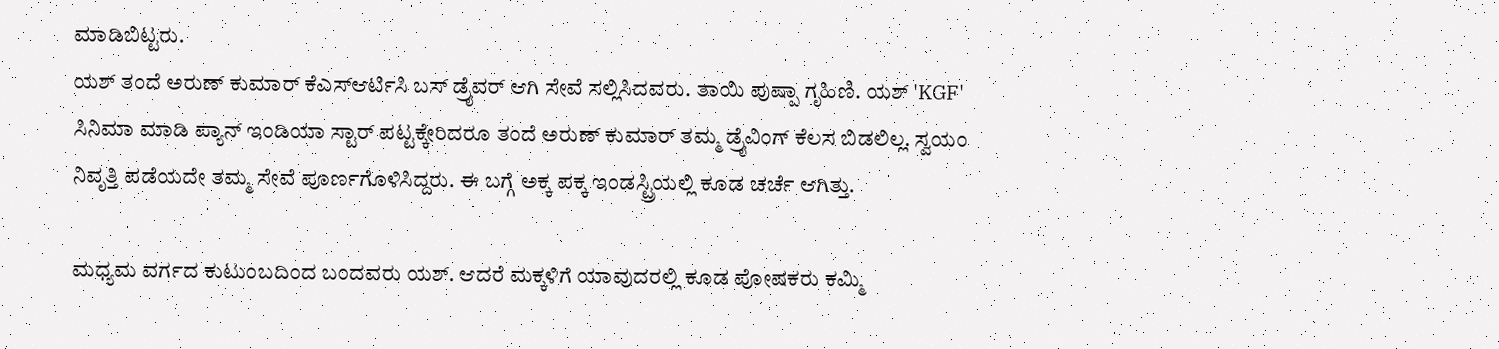ಮಾಡಿಬಿಟ್ಟರು.
ಯಶ್ ತಂದೆ ಅರುಣ್ ಕುಮಾರ್ ಕೆಎಸ್ಆರ್ಟಿಸಿ ಬಸ್ ಡ್ರೈವರ್ ಆಗಿ ಸೇವೆ ಸಲ್ಲಿಸಿದವರು. ತಾಯಿ ಪುಷ್ಪಾ ಗೃಹಿಣಿ. ಯಶ್ 'KGF' ಸಿನಿಮಾ ಮಾಡಿ ಪ್ಯಾನ್ ಇಂಡಿಯಾ ಸ್ಟಾರ್ ಪಟ್ಟಕ್ಕೇರಿದರೂ ತಂದೆ ಅರುಣ್ ಕುಮಾರ್ ತಮ್ಮ ಡ್ರೈವಿಂಗ್ ಕೆಲಸ ಬಿಡಲಿಲ್ಲ. ಸ್ವಯಂ ನಿವೃತ್ತಿ ಪಡೆಯದೇ ತಮ್ಮ ಸೇವೆ ಪೂರ್ಣಗೊಳಿಸಿದ್ದರು. ಈ ಬಗ್ಗೆ ಅಕ್ಕ ಪಕ್ಕ ಇಂಡಸ್ಟ್ರಿಯಲ್ಲಿ ಕೂಡ ಚರ್ಚೆ ಆಗಿತ್ತು.

ಮಧ್ಯಮ ವರ್ಗದ ಕುಟುಂಬದಿಂದ ಬಂದವರು ಯಶ್. ಆದರೆ ಮಕ್ಕಳಿಗೆ ಯಾವುದರಲ್ಲಿ ಕೂಡ ಪೋಷಕರು ಕಮ್ಮಿ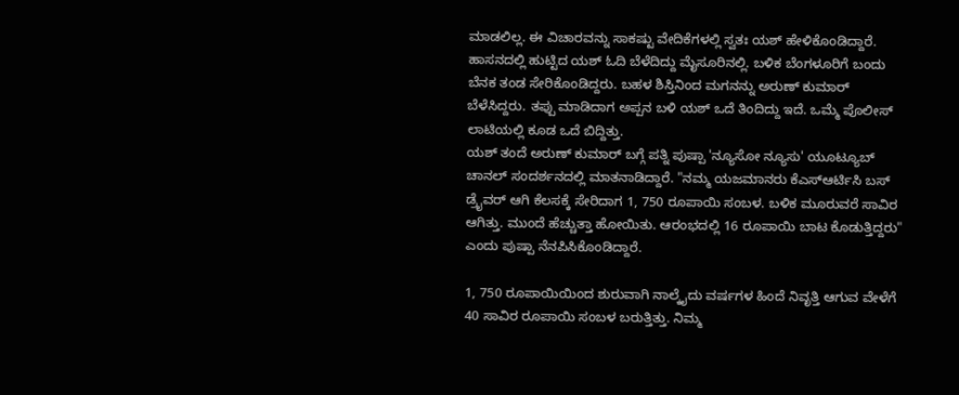ಮಾಡಲಿಲ್ಲ. ಈ ವಿಚಾರವನ್ನು ಸಾಕಷ್ಟು ವೇದಿಕೆಗಳಲ್ಲಿ ಸ್ವತಃ ಯಶ್ ಹೇಳಿಕೊಂಡಿದ್ದಾರೆ. ಹಾಸನದಲ್ಲಿ ಹುಟ್ಟಿದ ಯಶ್ ಓದಿ ಬೆಳೆದಿದ್ದು ಮೈಸೂರಿನಲ್ಲಿ. ಬಳಿಕ ಬೆಂಗಳೂರಿಗೆ ಬಂದು ಬೆನಕ ತಂಡ ಸೇರಿಕೊಂಡಿದ್ದರು. ಬಹಳ ಶಿಸ್ತಿನಿಂದ ಮಗನನ್ನು ಅರುಣ್ ಕುಮಾರ್ ಬೆಳೆಸಿದ್ದರು. ತಪ್ಪು ಮಾಡಿದಾಗ ಅಪ್ಪನ ಬಳಿ ಯಶ್ ಒದೆ ತಿಂದಿದ್ದು ಇದೆ. ಒಮ್ಮೆ ಪೊಲೀಸ್ ಲಾಟಿಯಲ್ಲಿ ಕೂಡ ಒದೆ ಬಿದ್ದಿತ್ತು.
ಯಶ್ ತಂದೆ ಅರುಣ್ ಕುಮಾರ್ ಬಗ್ಗೆ ಪತ್ನಿ ಪುಷ್ಪಾ 'ನ್ಯೂಸೋ ನ್ಯೂಸು' ಯೂಟ್ಯೂಬ್ ಚಾನಲ್ ಸಂದರ್ಶನದಲ್ಲಿ ಮಾತನಾಡಿದ್ದಾರೆ. "ನಮ್ಮ ಯಜಮಾನರು ಕೆಎಸ್ಆರ್ಟಿಸಿ ಬಸ್ ಡ್ರೈವರ್ ಆಗಿ ಕೆಲಸಕ್ಕೆ ಸೇರಿದಾಗ 1, 750 ರೂಪಾಯಿ ಸಂಬಳ. ಬಳಿಕ ಮೂರುವರೆ ಸಾವಿರ ಆಗಿತ್ತು. ಮುಂದೆ ಹೆಚ್ಚುತ್ತಾ ಹೋಯಿತು. ಆರಂಭದಲ್ಲಿ 16 ರೂಪಾಯಿ ಬಾಟ ಕೊಡುತ್ತಿದ್ದರು" ಎಂದು ಪುಷ್ಪಾ ನೆನಪಿಸಿಕೊಂಡಿದ್ದಾರೆ.

1, 750 ರೂಪಾಯಿಯಿಂದ ಶುರುವಾಗಿ ನಾಲ್ಕೈದು ವರ್ಷಗಳ ಹಿಂದೆ ನಿವೃತ್ತಿ ಆಗುವ ವೇಳೆಗೆ 40 ಸಾವಿರ ರೂಪಾಯಿ ಸಂಬಳ ಬರುತ್ತಿತ್ತು. ನಿಮ್ಮ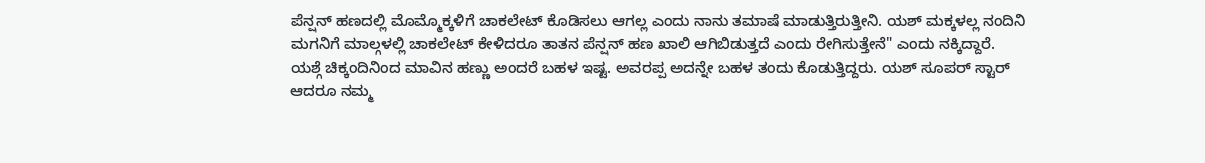ಪೆನ್ಷನ್ ಹಣದಲ್ಲಿ ಮೊಮ್ಮೊಕ್ಕಳಿಗೆ ಚಾಕಲೇಟ್ ಕೊಡಿಸಲು ಆಗಲ್ಲ ಎಂದು ನಾನು ತಮಾಷೆ ಮಾಡುತ್ತಿರುತ್ತೀನಿ. ಯಶ್ ಮಕ್ಕಳಲ್ಲ ನಂದಿನಿ ಮಗನಿಗೆ ಮಾಲ್ಗಳಲ್ಲಿ ಚಾಕಲೇಟ್ ಕೇಳಿದರೂ ತಾತನ ಪೆನ್ಷನ್ ಹಣ ಖಾಲಿ ಆಗಿಬಿಡುತ್ತದೆ ಎಂದು ರೇಗಿಸುತ್ತೇನೆ" ಎಂದು ನಕ್ಕಿದ್ದಾರೆ.
ಯಶ್ಗೆ ಚಿಕ್ಕಂದಿನಿಂದ ಮಾವಿನ ಹಣ್ಣು ಅಂದರೆ ಬಹಳ ಇಷ್ಟ. ಅವರಪ್ಪ ಅದನ್ನೇ ಬಹಳ ತಂದು ಕೊಡುತ್ತಿದ್ದರು. ಯಶ್ ಸೂಪರ್ ಸ್ಟಾರ್ ಆದರೂ ನಮ್ಮ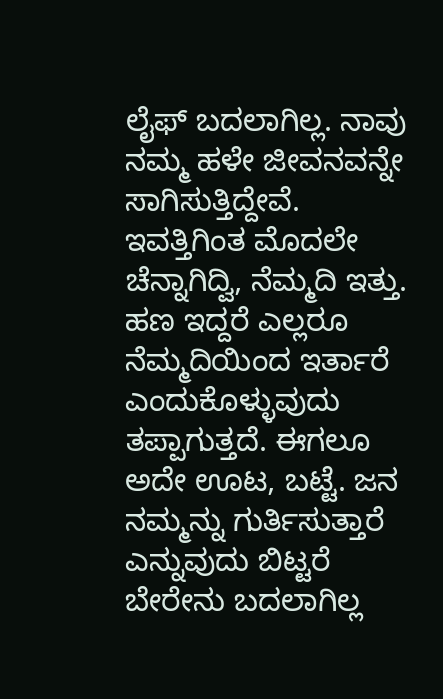ಲೈಫ್ ಬದಲಾಗಿಲ್ಲ. ನಾವು ನಮ್ಮ ಹಳೇ ಜೀವನವನ್ನೇ ಸಾಗಿಸುತ್ತಿದ್ದೇವೆ. ಇವತ್ತಿಗಿಂತ ಮೊದಲೇ ಚೆನ್ನಾಗಿದ್ವಿ, ನೆಮ್ಮದಿ ಇತ್ತು. ಹಣ ಇದ್ದರೆ ಎಲ್ಲರೂ ನೆಮ್ಮದಿಯಿಂದ ಇರ್ತಾರೆ ಎಂದುಕೊಳ್ಳುವುದು ತಪ್ಪಾಗುತ್ತದೆ. ಈಗಲೂ ಅದೇ ಊಟ, ಬಟ್ಟೆ. ಜನ ನಮ್ಮನ್ನು ಗುರ್ತಿಸುತ್ತಾರೆ ಎನ್ನುವುದು ಬಿಟ್ಟರೆ ಬೇರೇನು ಬದಲಾಗಿಲ್ಲ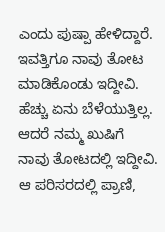ಎಂದು ಪುಷ್ಪಾ ಹೇಳಿದ್ದಾರೆ.
ಇವತ್ತಿಗೂ ನಾವು ತೋಟ ಮಾಡಿಕೊಂಡು ಇದ್ದೀವಿ. ಹೆಚ್ಚು ಏನು ಬೆಳೆಯುತ್ತಿಲ್ಲ. ಆದರೆ ನಮ್ಮ ಖುಷಿಗೆ ನಾವು ತೋಟದಲ್ಲಿ ಇದ್ದೀವಿ. ಆ ಪರಿಸರದಲ್ಲಿ ಪ್ರಾಣಿ,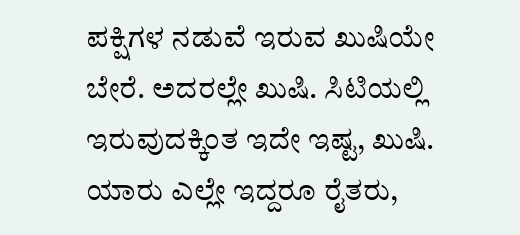ಪಕ್ಷಿಗಳ ನಡುವೆ ಇರುವ ಖುಷಿಯೇ ಬೇರೆ. ಅದರಲ್ಲೇ ಖುಷಿ. ಸಿಟಿಯಲ್ಲಿ ಇರುವುದಕ್ಕಿಂತ ಇದೇ ಇಷ್ಟ, ಖುಷಿ. ಯಾರು ಎಲ್ಲೇ ಇದ್ದರೂ ರೈತರು,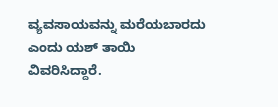ವ್ಯವಸಾಯವನ್ನು ಮರೆಯಬಾರದು ಎಂದು ಯಶ್ ತಾಯಿ ವಿವರಿಸಿದ್ದಾರೆ.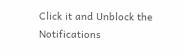Click it and Unblock the Notifications